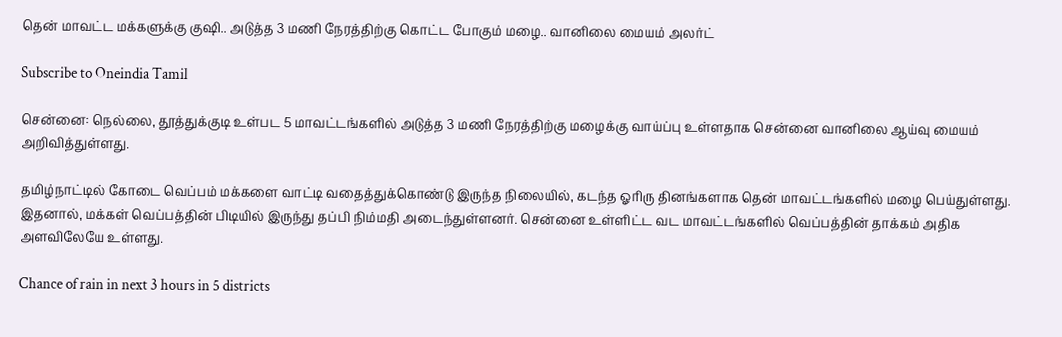தென் மாவட்ட மக்களுக்கு குஷி.. அடுத்த 3 மணி நேரத்திற்கு கொட்ட போகும் மழை.. வானிலை மையம் அலர்ட்

Subscribe to Oneindia Tamil

சென்னை: நெல்லை, தூத்துக்குடி உள்பட 5 மாவட்டங்களில் அடுத்த 3 மணி நேரத்திற்கு மழைக்கு வாய்ப்பு உள்ளதாக சென்னை வானிலை ஆய்வு மையம் அறிவித்துள்ளது.

தமிழ்நாட்டில் கோடை வெப்பம் மக்களை வாட்டி வதைத்துக்கொண்டு இருந்த நிலையில், கடந்த ஓரிரு தினங்களாக தென் மாவட்டங்களில் மழை பெய்துள்ளது. இதனால், மக்கள் வெப்பத்தின் பிடியில் இருந்து தப்பி நிம்மதி அடைந்துள்ளனர். சென்னை உள்ளிட்ட வட மாவட்டங்களில் வெப்பத்தின் தாக்கம் அதிக அளவிலேயே உள்ளது.

Chance of rain in next 3 hours in 5 districts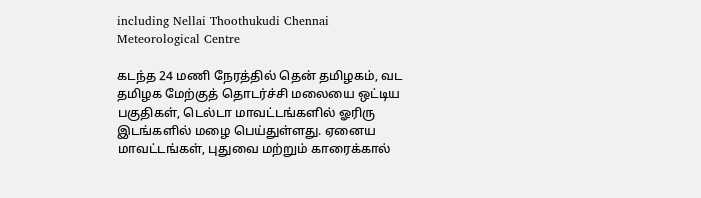including Nellai Thoothukudi Chennai Meteorological Centre

கடந்த 24 மணி நேரத்தில் தென் தமிழகம், வட தமிழக மேற்குத் தொடர்ச்சி மலையை ஒட்டிய பகுதிகள், டெல்டா மாவட்டங்களில் ஓரிரு இடங்களில் மழை பெய்துள்ளது. ஏனைய மாவட்டங்கள், புதுவை மற்றும் காரைக்கால்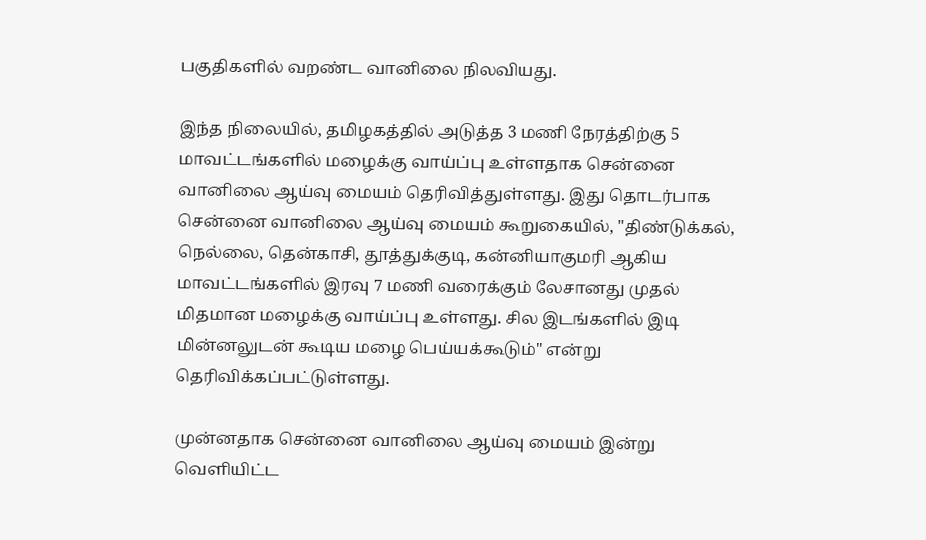பகுதிகளில் வறண்ட வானிலை நிலவியது.

இந்த நிலையில், தமிழகத்தில் அடுத்த 3 மணி நேரத்திற்கு 5 மாவட்டங்களில் மழைக்கு வாய்ப்பு உள்ளதாக சென்னை வானிலை ஆய்வு மையம் தெரிவித்துள்ளது. இது தொடர்பாக சென்னை வானிலை ஆய்வு மையம் கூறுகையில், "திண்டுக்கல், நெல்லை, தென்காசி, தூத்துக்குடி, கன்னியாகுமரி ஆகிய மாவட்டங்களில் இரவு 7 மணி வரைக்கும் லேசானது முதல் மிதமான மழைக்கு வாய்ப்பு உள்ளது. சில இடங்களில் இடி மின்னலுடன் கூடிய மழை பெய்யக்கூடும்" என்று தெரிவிக்கப்பட்டுள்ளது.

முன்னதாக சென்னை வானிலை ஆய்வு மையம் இன்று வெளியிட்ட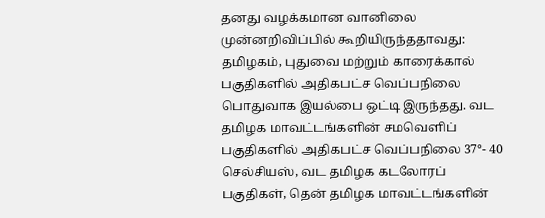தனது வழக்கமான வானிலை முன்னறிவிப்பில் கூறியிருந்ததாவது: தமிழகம், புதுவை மற்றும் காரைக்கால் பகுதிகளில் அதிகபட்ச வெப்பநிலை பொதுவாக இயல்பை ஒட்டி இருந்தது. வட தமிழக மாவட்டங்களின் சமவெளிப் பகுதிகளில் அதிகபட்ச வெப்பநிலை 37°- 40 செல்சியஸ், வட தமிழக கடலோரப் பகுதிகள், தென் தமிழக மாவட்டங்களின்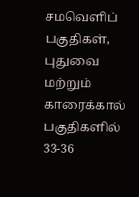சமவெளிப் பகுதிகள், புதுவை மற்றும் காரைக்கால் பகுதிகளில் 33-36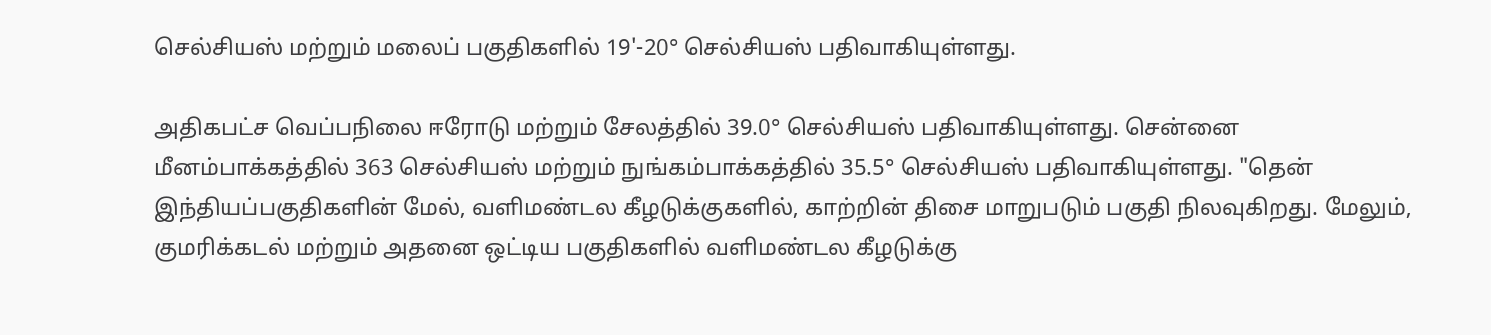செல்சியஸ் மற்றும் மலைப் பகுதிகளில் 19'-20° செல்சியஸ் பதிவாகியுள்ளது.

அதிகபட்ச வெப்பநிலை ஈரோடு மற்றும் சேலத்தில் 39.0° செல்சியஸ் பதிவாகியுள்ளது. சென்னை மீனம்பாக்கத்தில் 363 செல்சியஸ் மற்றும் நுங்கம்பாக்கத்தில் 35.5° செல்சியஸ் பதிவாகியுள்ளது. "தென் இந்தியப்பகுதிகளின் மேல், வளிமண்டல கீழடுக்குகளில், காற்றின் திசை மாறுபடும் பகுதி நிலவுகிறது. மேலும், குமரிக்கடல் மற்றும் அதனை ஒட்டிய பகுதிகளில் வளிமண்டல கீழடுக்கு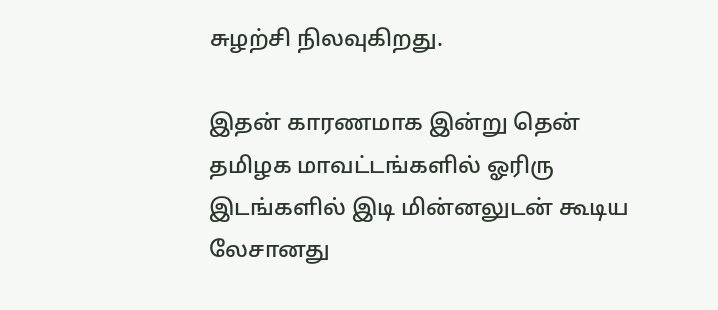சுழற்சி நிலவுகிறது.

இதன் காரணமாக இன்று தென் தமிழக மாவட்டங்களில் ஓரிரு இடங்களில் இடி மின்னலுடன் கூடிய லேசானது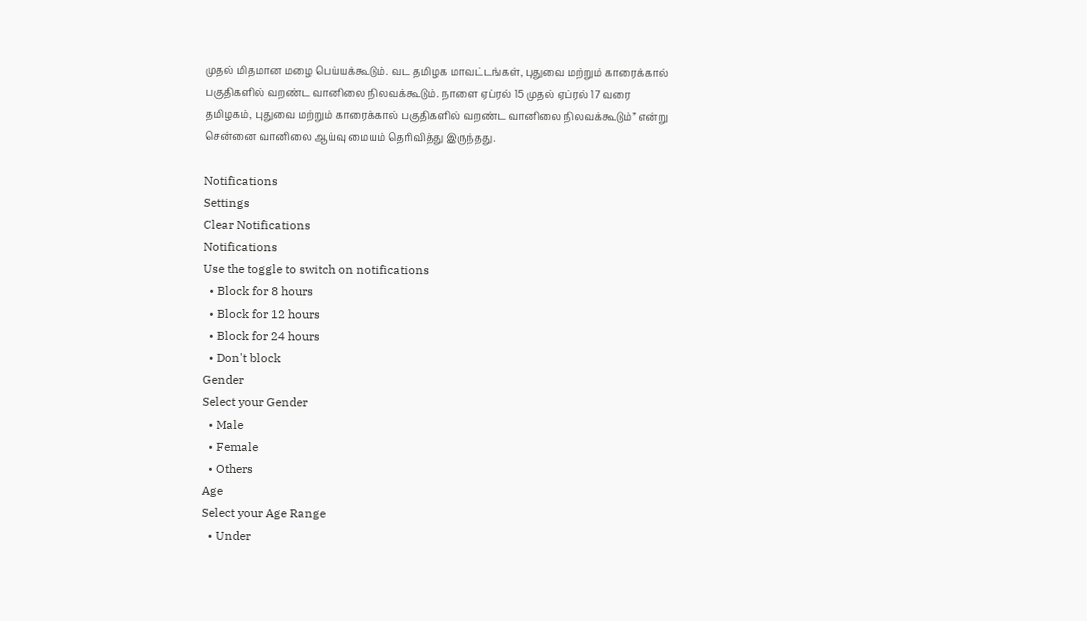முதல் மிதமான மழை பெய்யக்கூடும். வட தமிழக மாவட்டங்கள், புதுவை மற்றும் காரைக்கால் பகுதிகளில் வறண்ட வானிலை நிலவக்கூடும். நாளை ஏப்ரல் 15 முதல் ஏப்ரல் 17 வரை தமிழகம், புதுவை மற்றும் காரைக்கால் பகுதிகளில் வறண்ட வானிலை நிலவக்கூடும்” என்று சென்னை வானிலை ஆய்வு மையம் தெரிவித்து இருந்தது.

Notifications
Settings
Clear Notifications
Notifications
Use the toggle to switch on notifications
  • Block for 8 hours
  • Block for 12 hours
  • Block for 24 hours
  • Don't block
Gender
Select your Gender
  • Male
  • Female
  • Others
Age
Select your Age Range
  • Under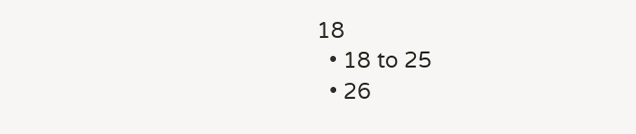18
  • 18 to 25
  • 26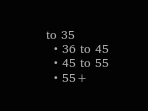to 35
  • 36 to 45
  • 45 to 55
  • 55+